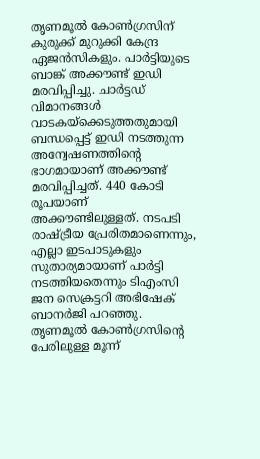തൃണമൂൽ കോൺഗ്രസിന് കുരുക്ക് മുറുക്കി കേന്ദ്ര ഏജൻസികളും. പാർട്ടിയുടെ ബാങ്ക് അക്കൗണ്ട് ഇഡി മരവിപ്പിച്ചു. ചാർട്ടഡ് വിമാനങ്ങൾ വാടകയ്ക്കെടുത്തതുമായി ബന്ധപ്പെട്ട് ഇഡി നടത്തുന്ന അന്വേഷണത്തിന്റെ ഭാഗമായാണ് അക്കൗണ്ട് മരവിപ്പിച്ചത്. 440 കോടി രൂപയാണ് അക്കൗണ്ടിലുള്ളത്. നടപടി രാഷ്ട്രീയ പ്രേരിതമാണെന്നും, എല്ലാ ഇടപാടുകളും സുതാര്യമായാണ് പാർട്ടി നടത്തിയതെന്നും ടിഎംസി ജന സെക്രട്ടറി അഭിഷേക് ബാനർജി പറഞ്ഞു.
തൃണമൂൽ കോൺഗ്രസിന്റെ പേരിലുള്ള മൂന്ന്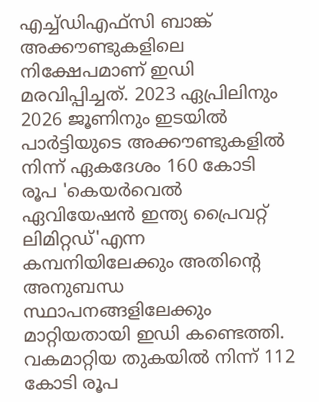എച്ച്ഡിഎഫ്സി ബാങ്ക് അക്കൗണ്ടുകളിലെ നിക്ഷേപമാണ് ഇഡി മരവിപ്പിച്ചത്. 2023 ഏപ്രിലിനും 2026 ജൂണിനും ഇടയിൽ പാർട്ടിയുടെ അക്കൗണ്ടുകളിൽ നിന്ന് ഏകദേശം 160 കോടി രൂപ 'കെയർവെൽ ഏവിയേഷൻ ഇന്ത്യ പ്രൈവറ്റ് ലിമിറ്റഡ്'എന്ന കമ്പനിയിലേക്കും അതിന്റെ അനുബന്ധ സ്ഥാപനങ്ങളിലേക്കും മാറ്റിയതായി ഇഡി കണ്ടെത്തി. വകമാറ്റിയ തുകയിൽ നിന്ന് 112 കോടി രൂപ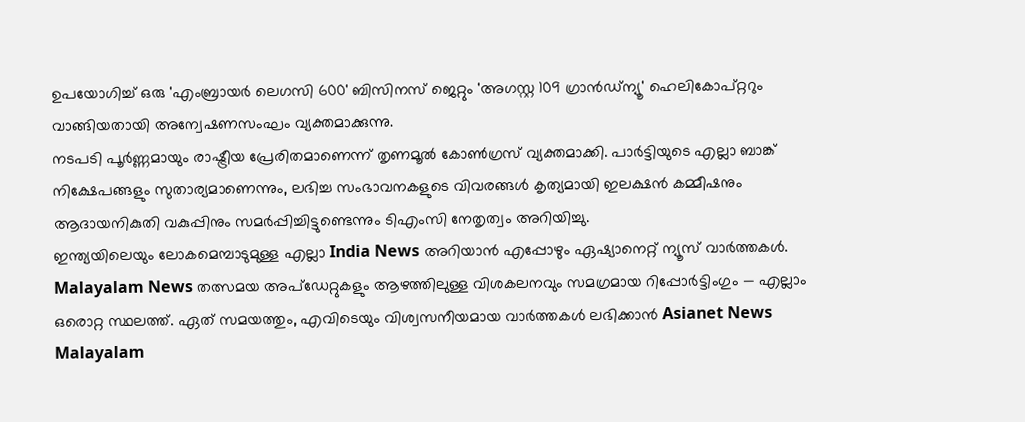ഉപയോഗിച്ച് ഒരു 'എംബ്രായർ ലെഗസി 600' ബിസിനസ് ജെറ്റും 'അഗസ്റ്റ 109 ഗ്രാൻഡ്ന്യൂ' ഹെലികോപ്റ്ററും വാങ്ങിയതായി അന്വേഷണസംഘം വ്യക്തമാക്കുന്നു.
നടപടി പൂർണ്ണമായും രാഷ്ട്രീയ പ്രേരിതമാണെന്ന് തൃണമൂൽ കോൺഗ്രസ് വ്യക്തമാക്കി. പാർട്ടിയുടെ എല്ലാ ബാങ്ക് നിക്ഷേപങ്ങളും സുതാര്യമാണെന്നും, ലഭിച്ച സംഭാവനകളുടെ വിവരങ്ങൾ കൃത്യമായി ഇലക്ഷൻ കമ്മീഷനും ആദായനികുതി വകുപ്പിനും സമർപ്പിച്ചിട്ടുണ്ടെന്നും ടിഎംസി നേതൃത്വം അറിയിച്ചു.
ഇന്ത്യയിലെയും ലോകമെമ്പാടുമുള്ള എല്ലാ India News അറിയാൻ എപ്പോഴും ഏഷ്യാനെറ്റ് ന്യൂസ് വാർത്തകൾ. Malayalam News തത്സമയ അപ്ഡേറ്റുകളും ആഴത്തിലുള്ള വിശകലനവും സമഗ്രമായ റിപ്പോർട്ടിംഗും — എല്ലാം ഒരൊറ്റ സ്ഥലത്ത്. ഏത് സമയത്തും, എവിടെയും വിശ്വസനീയമായ വാർത്തകൾ ലഭിക്കാൻ Asianet News Malayalam